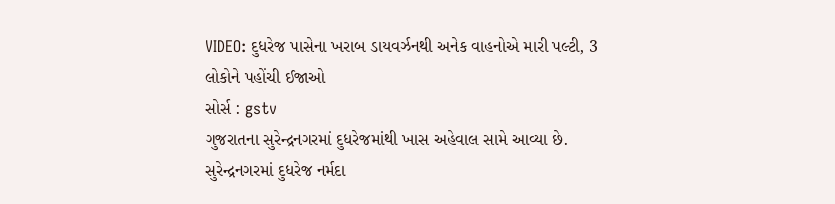VIDEO: દુધરેજ પાસેના ખરાબ ડાયવર્ઝનથી અનેક વાહનોએ મારી પલ્ટી, 3 લોકોને પહોંચી ઈજાઓ
સોર્સ : gstv
ગુજરાતના સુરેન્દ્રનગરમાં દુધરેજમાંથી ખાસ અહેવાલ સામે આવ્યા છે. સુરેન્દ્રનગરમાં દુધરેજ નર્મદા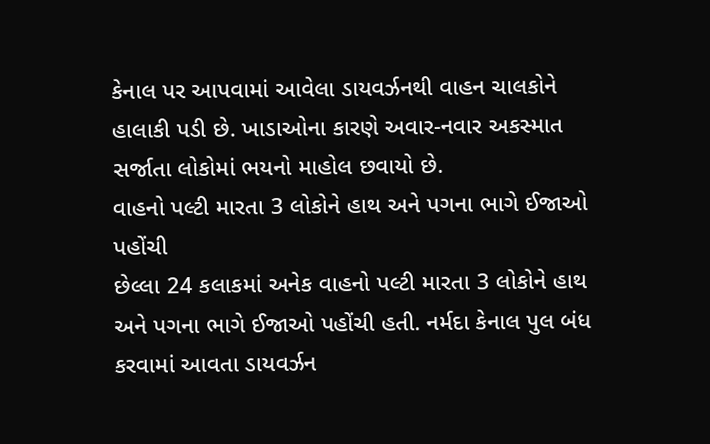કેનાલ પર આપવામાં આવેલા ડાયવર્ઝનથી વાહન ચાલકોને હાલાકી પડી છે. ખાડાઓના કારણે અવાર-નવાર અકસ્માત સર્જાતા લોકોમાં ભયનો માહોલ છવાયો છે.
વાહનો પલ્ટી મારતા 3 લોકોને હાથ અને પગના ભાગે ઈજાઓ પહોંચી
છેલ્લા 24 કલાકમાં અનેક વાહનો પલ્ટી મારતા 3 લોકોને હાથ અને પગના ભાગે ઈજાઓ પહોંચી હતી. નર્મદા કેનાલ પુલ બંધ કરવામાં આવતા ડાયવર્ઝન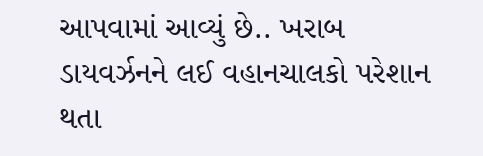આપવામાં આવ્યું છે.. ખરાબ ડાયવર્ઝનને લઈ વહાનચાલકો પરેશાન થતા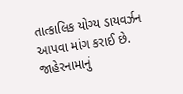તાત્કાલિક યોગ્ય ડાયવર્ઝન આપવા માંગ કરાઈ છે. જાહેરનામાનું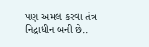પણ અમલ કરવા તંત્ર નિદ્રાધીન બની છે..